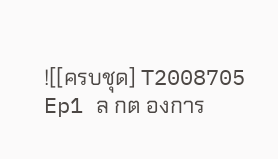![[ครบชุด] T2008705 Ep1 ล กต องการ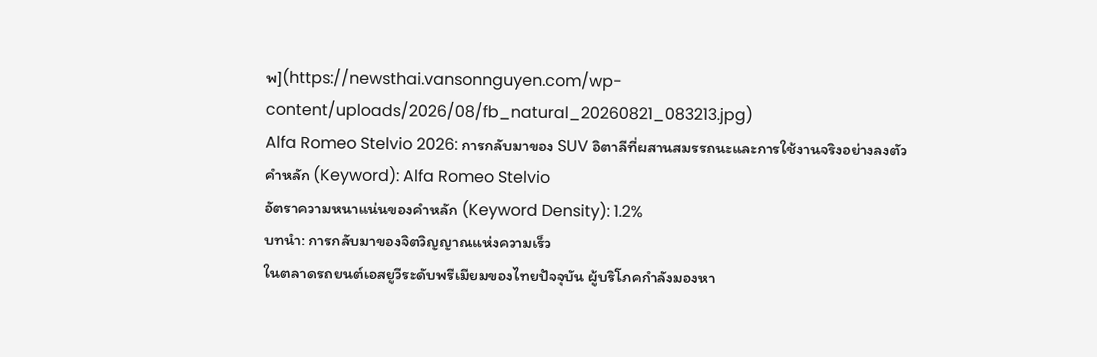พ](https://newsthai.vansonnguyen.com/wp-content/uploads/2026/08/fb_natural_20260821_083213.jpg)
Alfa Romeo Stelvio 2026: การกลับมาของ SUV อิตาลีที่ผสานสมรรถนะและการใช้งานจริงอย่างลงตัว
คำหลัก (Keyword): Alfa Romeo Stelvio
อัตราความหนาแน่นของคำหลัก (Keyword Density): 1.2%
บทนำ: การกลับมาของจิตวิญญาณแห่งความเร็ว
ในตลาดรถยนต์เอสยูวีระดับพรีเมียมของไทยปัจจุบัน ผู้บริโภคกำลังมองหา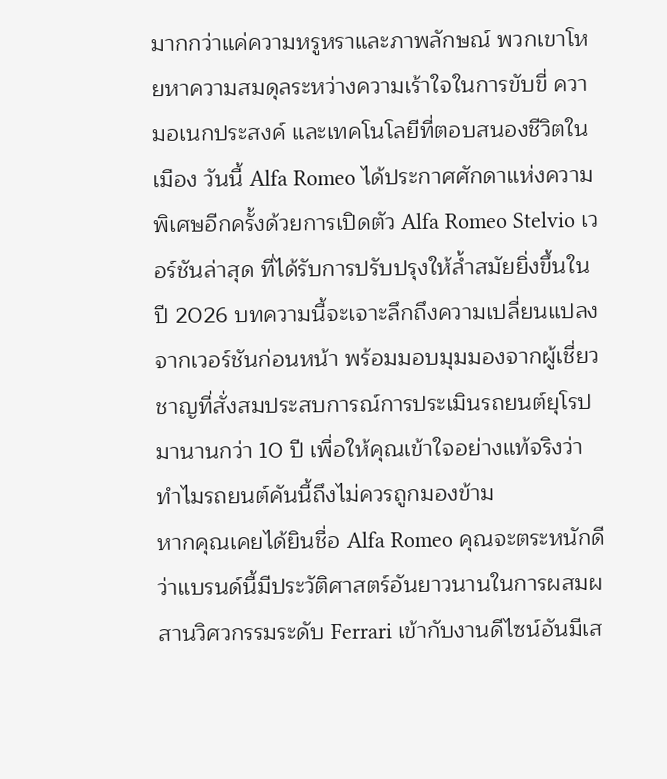มากกว่าแค่ความหรูหราและภาพลักษณ์ พวกเขาโหยหาความสมดุลระหว่างความเร้าใจในการขับขี่ ความอเนกประสงค์ และเทคโนโลยีที่ตอบสนองชีวิตในเมือง วันนี้ Alfa Romeo ได้ประกาศศักดาแห่งความพิเศษอีกครั้งด้วยการเปิดตัว Alfa Romeo Stelvio เวอร์ชันล่าสุด ที่ได้รับการปรับปรุงให้ล้ำสมัยยิ่งขึ้นในปี 2026 บทความนี้จะเจาะลึกถึงความเปลี่ยนแปลงจากเวอร์ชันก่อนหน้า พร้อมมอบมุมมองจากผู้เชี่ยวชาญที่สั่งสมประสบการณ์การประเมินรถยนต์ยุโรปมานานกว่า 10 ปี เพื่อให้คุณเข้าใจอย่างแท้จริงว่าทำไมรถยนต์คันนี้ถึงไม่ควรถูกมองข้าม
หากคุณเคยได้ยินชื่อ Alfa Romeo คุณจะตระหนักดีว่าแบรนด์นี้มีประวัติศาสตร์อันยาวนานในการผสมผสานวิศวกรรมระดับ Ferrari เข้ากับงานดีไซน์อันมีเส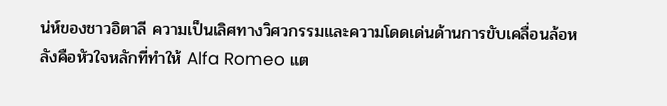น่ห์ของชาวอิตาลี ความเป็นเลิศทางวิศวกรรมและความโดดเด่นด้านการขับเคลื่อนล้อหลังคือหัวใจหลักที่ทำให้ Alfa Romeo แต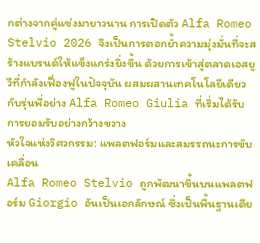กต่างจากคู่แข่งมายาวนาน การเปิดตัว Alfa Romeo Stelvio 2026 จึงเป็นการตอกย้ำความมุ่งมั่นที่จะสร้างแบรนด์ให้แข็งแกร่งยิ่งขึ้น ด้วยการเข้าสู่ตลาดเอสยูวีที่กำลังเฟื่องฟูในปัจจุบัน ผสมผสานเทคโนโลยีเดียวกับรุ่นพี่อย่าง Alfa Romeo Giulia ที่เริ่มได้รับการยอมรับอย่างกว้างขวาง
หัวใจแห่งวิศวกรรม: แพลตฟอร์มและสมรรถนะการขับเคลื่อน
Alfa Romeo Stelvio ถูกพัฒนาขึ้นบนแพลตฟอร์ม Giorgio อันเป็นเอกลักษณ์ ซึ่งเป็นพื้นฐานเดีย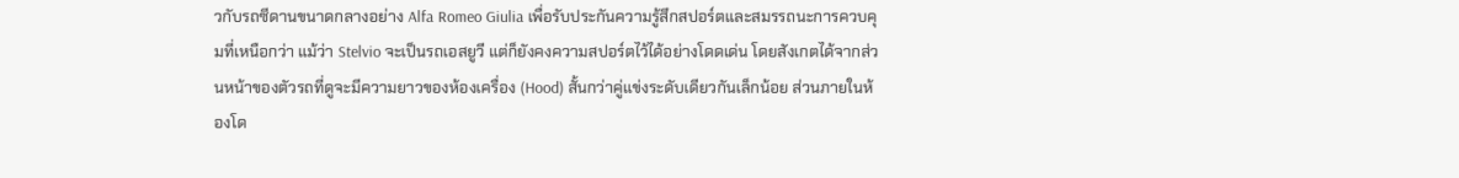วกับรถซีดานขนาดกลางอย่าง Alfa Romeo Giulia เพื่อรับประกันความรู้สึกสปอร์ตและสมรรถนะการควบคุมที่เหนือกว่า แม้ว่า Stelvio จะเป็นรถเอสยูวี แต่ก็ยังคงความสปอร์ตไว้ได้อย่างโดดเด่น โดยสังเกตได้จากส่วนหน้าของตัวรถที่ดูจะมีความยาวของห้องเครื่อง (Hood) สั้นกว่าคู่แข่งระดับเดียวกันเล็กน้อย ส่วนภายในห้องโด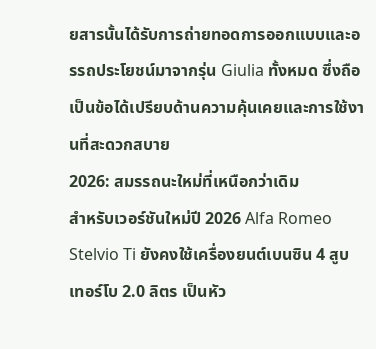ยสารนั้นได้รับการถ่ายทอดการออกแบบและอรรถประโยชน์มาจากรุ่น Giulia ทั้งหมด ซึ่งถือเป็นข้อได้เปรียบด้านความคุ้นเคยและการใช้งานที่สะดวกสบาย
2026: สมรรถนะใหม่ที่เหนือกว่าเดิม
สำหรับเวอร์ชันใหม่ปี 2026 Alfa Romeo Stelvio Ti ยังคงใช้เครื่องยนต์เบนซิน 4 สูบ เทอร์โบ 2.0 ลิตร เป็นหัว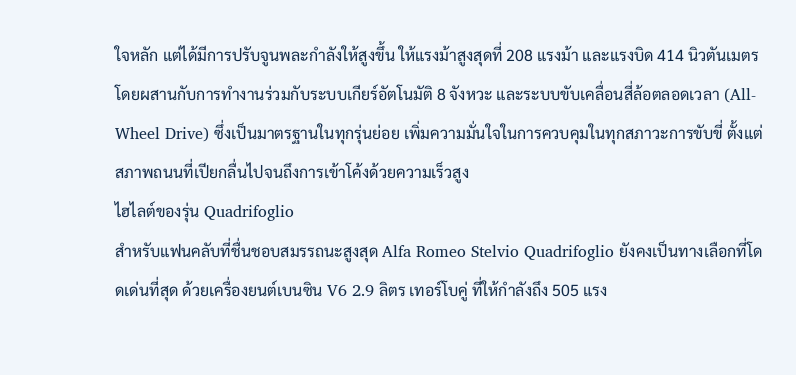ใจหลัก แต่ได้มีการปรับจูนพละกำลังให้สูงขึ้น ให้แรงม้าสูงสุดที่ 208 แรงม้า และแรงบิด 414 นิวตันเมตร โดยผสานกับการทำงานร่วมกับระบบเกียร์อัตโนมัติ 8 จังหวะ และระบบขับเคลื่อนสี่ล้อตลอดเวลา (All-Wheel Drive) ซึ่งเป็นมาตรฐานในทุกรุ่นย่อย เพิ่มความมั่นใจในการควบคุมในทุกสภาวะการขับขี่ ตั้งแต่สภาพถนนที่เปียกลื่นไปจนถึงการเข้าโค้งด้วยความเร็วสูง
ไฮไลต์ของรุ่น Quadrifoglio
สำหรับแฟนคลับที่ชื่นชอบสมรรถนะสูงสุด Alfa Romeo Stelvio Quadrifoglio ยังคงเป็นทางเลือกที่โดดเด่นที่สุด ด้วยเครื่องยนต์เบนซิน V6 2.9 ลิตร เทอร์โบคู่ ที่ให้กำลังถึง 505 แรง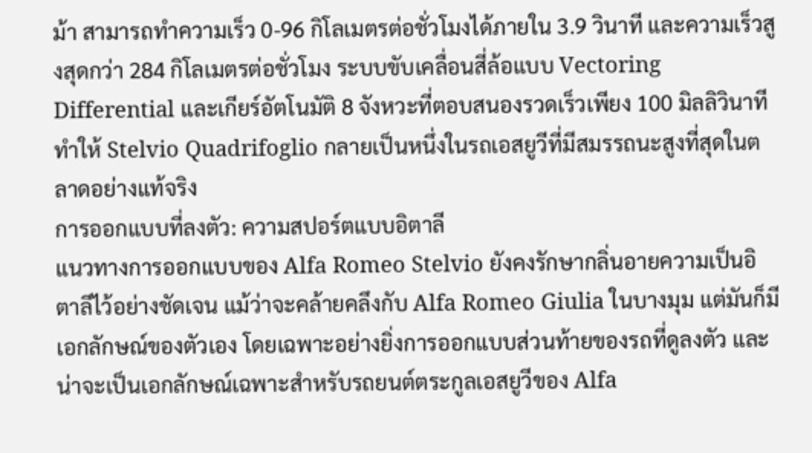ม้า สามารถทำความเร็ว 0-96 กิโลเมตรต่อชั่วโมงได้ภายใน 3.9 วินาที และความเร็วสูงสุดกว่า 284 กิโลเมตรต่อชั่วโมง ระบบขับเคลื่อนสี่ล้อแบบ Vectoring Differential และเกียร์อัตโนมัติ 8 จังหวะที่ตอบสนองรวดเร็วเพียง 100 มิลลิวินาที ทำให้ Stelvio Quadrifoglio กลายเป็นหนึ่งในรถเอสยูวีที่มีสมรรถนะสูงที่สุดในตลาดอย่างแท้จริง
การออกแบบที่ลงตัว: ความสปอร์ตแบบอิตาลี
แนวทางการออกแบบของ Alfa Romeo Stelvio ยังคงรักษากลิ่นอายความเป็นอิตาลีไว้อย่างชัดเจน แม้ว่าจะคล้ายคลึงกับ Alfa Romeo Giulia ในบางมุม แต่มันก็มีเอกลักษณ์ของตัวเอง โดยเฉพาะอย่างยิ่งการออกแบบส่วนท้ายของรถที่ดูลงตัว และน่าจะเป็นเอกลักษณ์เฉพาะสำหรับรถยนต์ตระกูลเอสยูวีของ Alfa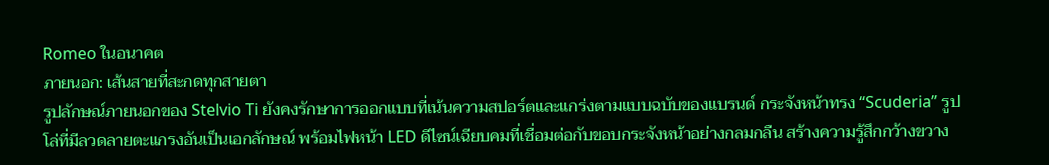Romeo ในอนาคต
ภายนอก: เส้นสายที่สะกดทุกสายตา
รูปลักษณ์ภายนอกของ Stelvio Ti ยังคงรักษาการออกแบบที่เน้นความสปอร์ตและแกร่งตามแบบฉบับของแบรนด์ กระจังหน้าทรง “Scuderia” รูปโล่ที่มีลวดลายตะแกรงอันเป็นเอกลักษณ์ พร้อมไฟหน้า LED ดีไซน์เฉียบคมที่เชื่อมต่อกับขอบกระจังหน้าอย่างกลมกลืน สร้างความรู้สึกกว้างขวาง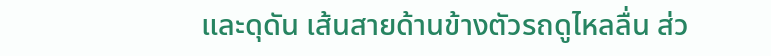และดุดัน เส้นสายด้านข้างตัวรถดูไหลลื่น ส่ว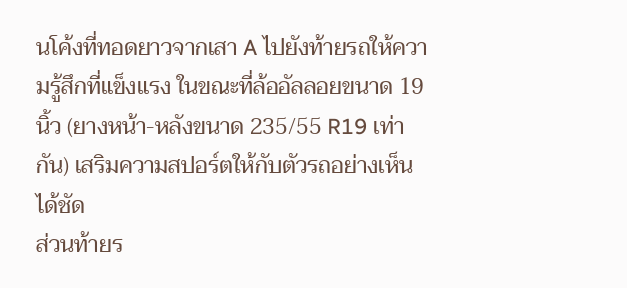นโค้งที่ทอดยาวจากเสา A ไปยังท้ายรถให้ความรู้สึกที่แข็งแรง ในขณะที่ล้ออัลลอยขนาด 19 นิ้ว (ยางหน้า-หลังขนาด 235/55 R19 เท่ากัน) เสริมความสปอร์ตให้กับตัวรถอย่างเห็นได้ชัด
ส่วนท้ายร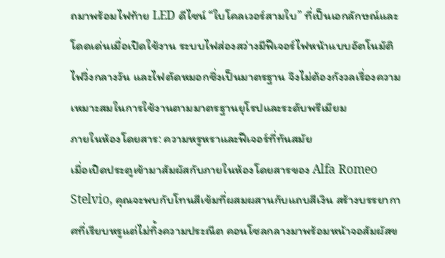ถมาพร้อมไฟท้าย LED ดีไซน์ “ใบโคลเวอร์สามใบ” ที่เป็นเอกลักษณ์และโดดเด่นเมื่อเปิดใช้งาน ระบบไฟส่องสว่างมีฟีเจอร์ไฟหน้าแบบอัตโนมัติ ไฟวิ่งกลางวัน และไฟตัดหมอกซึ่งเป็นมาตรฐาน จึงไม่ต้องกังวลเรื่องความเหมาะสมในการใช้งานตามมาตรฐานยุโรปและระดับพรีเมียม
ภายในห้องโดยสาร: ความหรูหราและฟีเจอร์ที่ทันสมัย
เมื่อเปิดประตูเข้ามาสัมผัสกับภายในห้องโดยสารของ Alfa Romeo Stelvio, คุณจะพบกับโทนสีเข้มที่ผสมผสานกับแถบสีเงิน สร้างบรรยากาศที่เรียบหรูแต่ไม่ทิ้งความประณีต คอนโซลกลางมาพร้อมหน้าจอสัมผัสข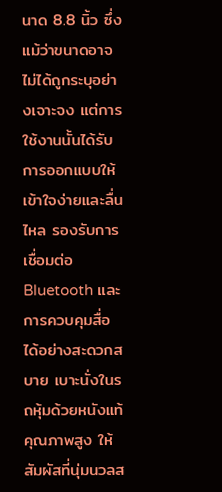นาด 8.8 นิ้ว ซึ่งแม้ว่าขนาดอาจไม่ได้ถูกระบุอย่างเจาะจง แต่การใช้งานนั้นได้รับการออกแบบให้เข้าใจง่ายและลื่นไหล รองรับการเชื่อมต่อ Bluetooth และการควบคุมสื่อได้อย่างสะดวกสบาย เบาะนั่งในรถหุ้มด้วยหนังแท้คุณภาพสูง ให้สัมผัสที่นุ่มนวลส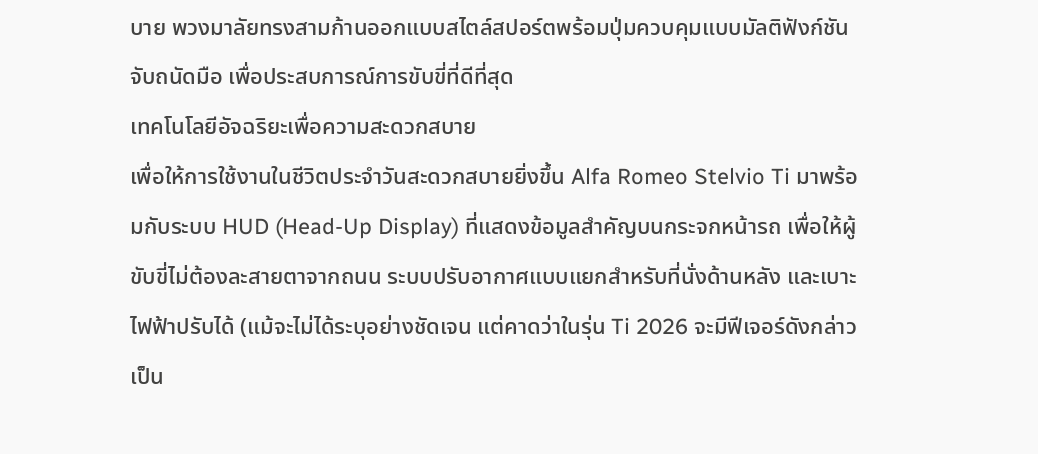บาย พวงมาลัยทรงสามก้านออกแบบสไตล์สปอร์ตพร้อมปุ่มควบคุมแบบมัลติฟังก์ชัน จับถนัดมือ เพื่อประสบการณ์การขับขี่ที่ดีที่สุด
เทคโนโลยีอัจฉริยะเพื่อความสะดวกสบาย
เพื่อให้การใช้งานในชีวิตประจำวันสะดวกสบายยิ่งขึ้น Alfa Romeo Stelvio Ti มาพร้อมกับระบบ HUD (Head-Up Display) ที่แสดงข้อมูลสำคัญบนกระจกหน้ารถ เพื่อให้ผู้ขับขี่ไม่ต้องละสายตาจากถนน ระบบปรับอากาศแบบแยกสำหรับที่นั่งด้านหลัง และเบาะไฟฟ้าปรับได้ (แม้จะไม่ได้ระบุอย่างชัดเจน แต่คาดว่าในรุ่น Ti 2026 จะมีฟีเจอร์ดังกล่าวเป็น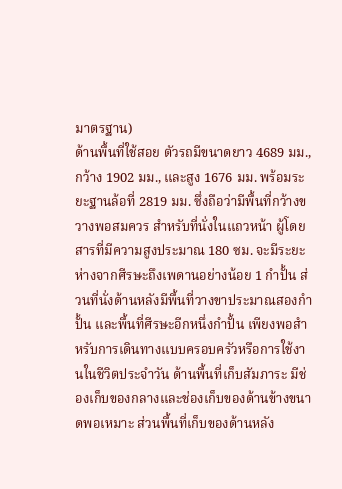มาตรฐาน)
ด้านพื้นที่ใช้สอย ตัวรถมีขนาดยาว 4689 มม., กว้าง 1902 มม., และสูง 1676 มม. พร้อมระยะฐานล้อที่ 2819 มม. ซึ่งถือว่ามีพื้นที่กว้างขวางพอสมควร สำหรับที่นั่งในแถวหน้า ผู้โดยสารที่มีความสูงประมาณ 180 ซม. จะมีระยะห่างจากศีรษะถึงเพดานอย่างน้อย 1 กำปั้น ส่วนที่นั่งด้านหลังมีพื้นที่วางขาประมาณสองกำปั้น และพื้นที่ศีรษะอีกหนึ่งกำปั้น เพียงพอสำหรับการเดินทางแบบครอบครัวหรือการใช้งานในชีวิตประจำวัน ด้านพื้นที่เก็บสัมภาระ มีช่องเก็บของกลางและช่องเก็บของด้านข้างขนาดพอเหมาะ ส่วนพื้นที่เก็บของด้านหลัง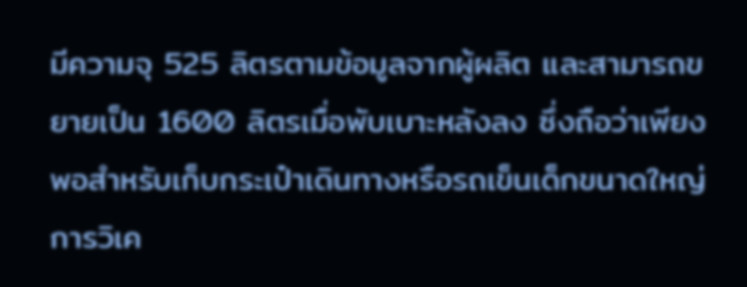มีความจุ 525 ลิตรตามข้อมูลจากผู้ผลิต และสามารถขยายเป็น 1600 ลิตรเมื่อพับเบาะหลังลง ซึ่งถือว่าเพียงพอสำหรับเก็บกระเป๋าเดินทางหรือรถเข็นเด็กขนาดใหญ่
การวิเค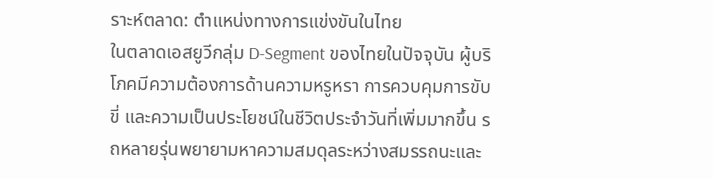ราะห์ตลาด: ตำแหน่งทางการแข่งขันในไทย
ในตลาดเอสยูวีกลุ่ม D-Segment ของไทยในปัจจุบัน ผู้บริโภคมีความต้องการด้านความหรูหรา การควบคุมการขับขี่ และความเป็นประโยชน์ในชีวิตประจำวันที่เพิ่มมากขึ้น รถหลายรุ่นพยายามหาความสมดุลระหว่างสมรรถนะและ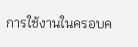การใช้งานในครอบค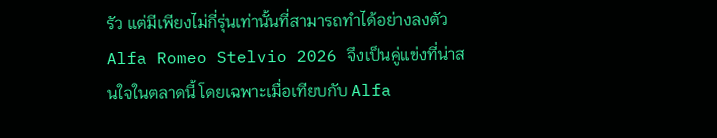รัว แต่มีเพียงไม่กี่รุ่นเท่านั้นที่สามารถทำได้อย่างลงตัว Alfa Romeo Stelvio 2026 จึงเป็นคู่แข่งที่น่าสนใจในตลาดนี้ โดยเฉพาะเมื่อเทียบกับ Alfa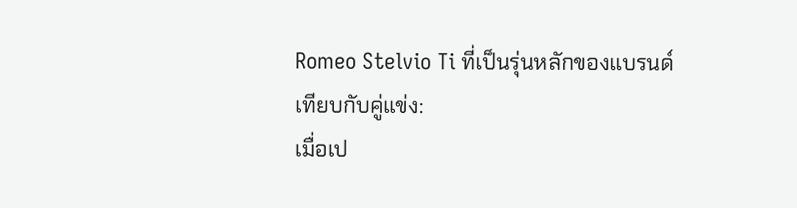Romeo Stelvio Ti ที่เป็นรุ่นหลักของแบรนด์
เทียบกับคู่แข่ง:
เมื่อเป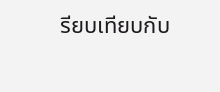รียบเทียบกับ